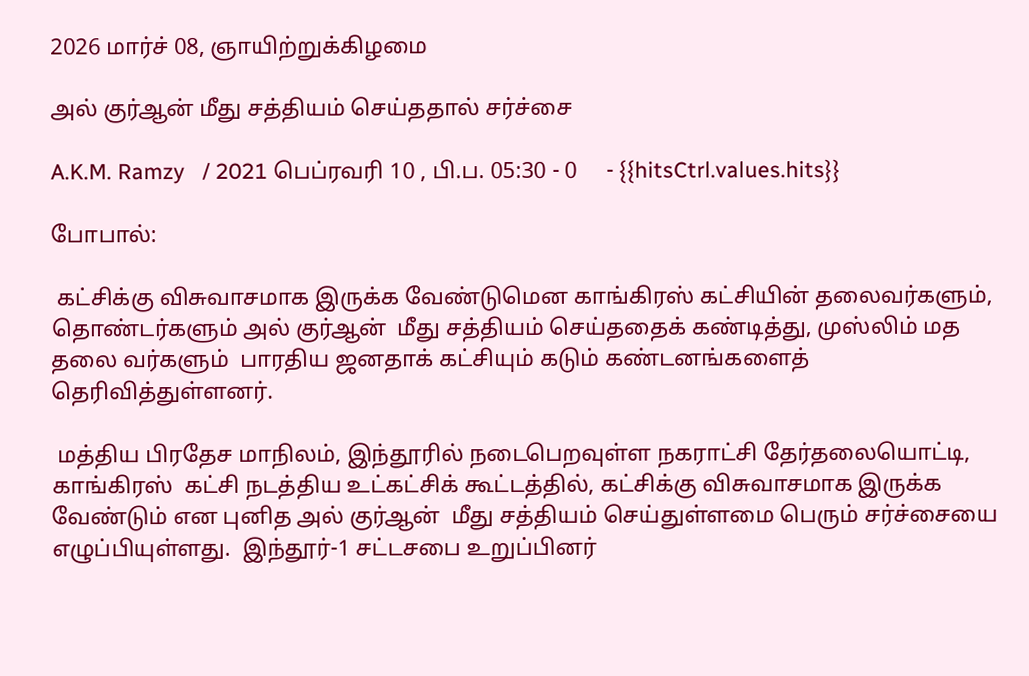2026 மார்ச் 08, ஞாயிற்றுக்கிழமை

அல் குர்ஆன் மீது சத்தியம் செய்ததால் சர்ச்சை

A.K.M. Ramzy   / 2021 பெப்ரவரி 10 , பி.ப. 05:30 - 0     - {{hitsCtrl.values.hits}}

போபால்:

 கட்சிக்கு விசுவாசமாக இருக்க வேண்டுமென காங்கிரஸ் கட்சியின் தலைவர்களும், தொண்டர்களும் அல் குர்ஆன்  மீது சத்தியம் செய்ததைக் கண்டித்து, முஸ்லிம் மத தலை வர்களும்  பாரதிய ஜனதாக் கட்சியும் கடும் கண்டனங்களைத் தெரிவித்துள்ளனர்.

 மத்திய பிரதேச மாநிலம், இந்தூரில் நடைபெறவுள்ள நகராட்சி தேர்தலையொட்டி, காங்கிரஸ்  கட்சி நடத்திய உட்கட்சிக் கூட்டத்தில், கட்சிக்கு விசுவாசமாக இருக்க வேண்டும் என புனித அல் குர்ஆன்  மீது சத்தியம் செய்துள்ளமை பெரும் சர்ச்சையை எழுப்பியுள்ளது.  இந்தூர்-1 சட்டசபை உறுப்பினர்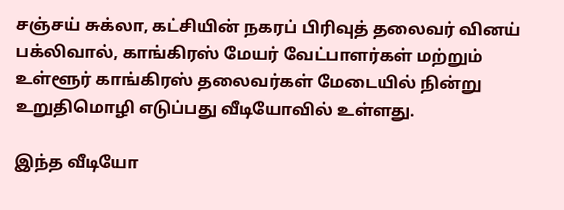சஞ்சய் சுக்லா, கட்சியின் நகரப் பிரிவுத் தலைவர் வினய் பக்லிவால், காங்கிரஸ் மேயர் வேட்பாளர்கள் மற்றும் உள்ளூர் காங்கிரஸ் தலைவர்கள் மேடையில் நின்று உறுதிமொழி எடுப்பது வீடியோவில் உள்ளது.

இந்த வீடியோ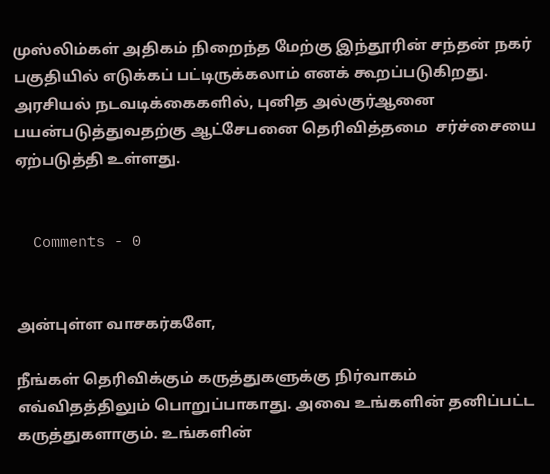முஸ்லிம்கள் அதிகம் நிறைந்த மேற்கு இந்தூரின் சந்தன் நகர் பகுதியில் எடுக்கப் பட்டிருக்கலாம் எனக் கூறப்படுகிறது. அரசியல் நடவடிக்கைகளில், புனித அல்குர்ஆனை பயன்படுத்துவதற்கு ஆட்சேபனை தெரிவித்தமை  சர்ச்சையை ஏற்படுத்தி உள்ளது.


  Comments - 0


அன்புள்ள வாசகர்களே,

நீங்கள் தெரிவிக்கும் கருத்துகளுக்கு நிர்வாகம் எவ்விதத்திலும் பொறுப்பாகாது. அவை உங்களின் தனிப்பட்ட கருத்துகளாகும். உங்களின்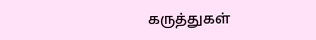கருத்துகள்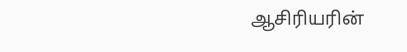ஆசிரியரின்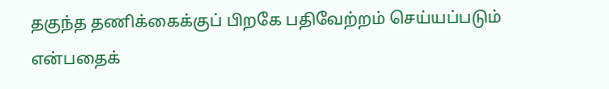தகுந்த தணிக்கைக்குப் பிறகே பதிவேற்றம் செய்யப்படும் என்பதைக்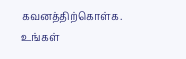கவனத்திற்கொள்க. உங்கள்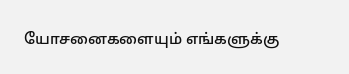யோசனைகளையும் எங்களுக்கு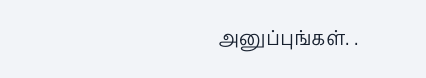அனுப்புங்கள். .